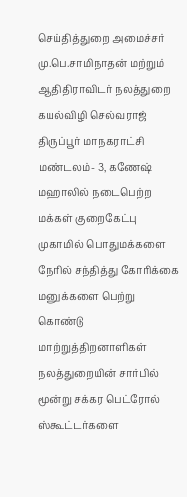செய்தித்துறை அமைச்சர் மு.பெ.சாமிநாதன் மற்றும் ஆதிதிராவிடர் நலத்துறை கயல்விழி செல்வராஜ் திருப்பூர் மாநகராட்சி மண்டலம்- 3, கணேஷ் மஹாலில் நடைபெற்ற மக்கள் குறைகேட்பு முகாமில் பொதுமக்களை நேரில் சந்தித்து கோரிக்கை மனுக்களை பெற்று கொண்டு மாற்றுத்திறனாளிகள் நலத்துறையின் சார்பில் மூன்று சக்கர பெட்ரோல் ஸ்கூட்டர்களை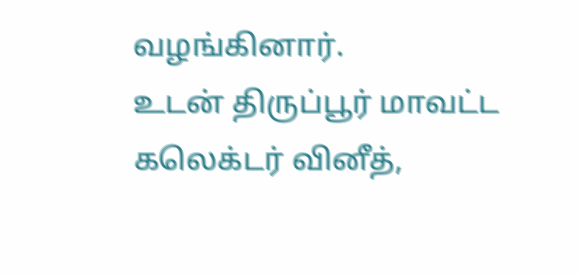வழங்கினார்.
உடன் திருப்பூர் மாவட்ட கலெக்டர் வினீத்,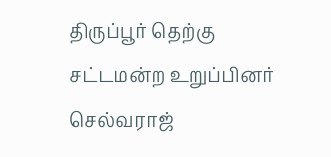திருப்பூர் தெற்கு சட்டமன்ற உறுப்பினர் செல்வராஜ்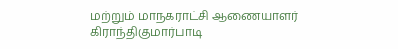மற்றும் மாநகராட்சி ஆணையாளர் கிராந்திகுமார்பாடி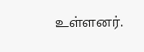உள்ளனர்.